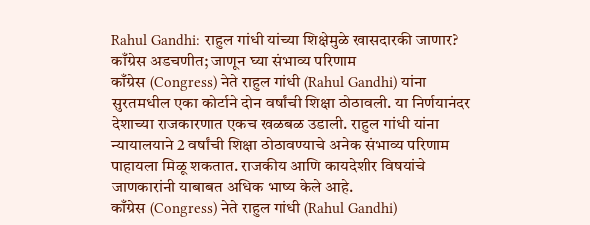Rahul Gandhi: राहुल गांधी यांच्या शिक्षेमुळे खासदारकी जाणार? काँग्रेस अडचणीत; जाणून घ्या संभाव्य परिणाम
काँग्रेस (Congress) नेते राहुल गांधी (Rahul Gandhi) यांना सुरतमधील एका कोर्टाने दोन वर्षांची शिक्षा ठोठावली. या निर्णयानंदर देशाच्या राजकारणात एकच खळबळ उडाली. राहुल गांधी यांना न्यायालयाने 2 वर्षांची शिक्षा ठोठावण्याचे अनेक संभाव्य परिणाम पाहायला मिळू शकतात. राजकीय आणि कायदेशीर विषयांचे जाणकारांनी याबाबत अधिक भाष्य केले आहे.
काँग्रेस (Congress) नेते राहुल गांधी (Rahul Gandhi)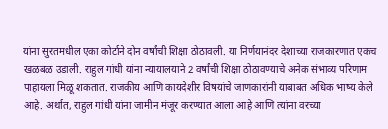यांना सुरतमधील एका कोर्टाने दोन वर्षांची शिक्षा ठोठावली. या निर्णयानंदर देशाच्या राजकारणात एकच खळबळ उडाली. राहुल गांधी यांना न्यायालयाने 2 वर्षांची शिक्षा ठोठावण्याचे अनेक संभाव्य परिणाम पाहायला मिळू शकतात. राजकीय आणि कायदेशीर विषयांचे जाणकारांनी याबाबत अधिक भाष्य केले आहे. अर्थात, राहुल गांधी यांना जामीन मंजूर करण्यात आला आहे आणि त्यांना वरच्या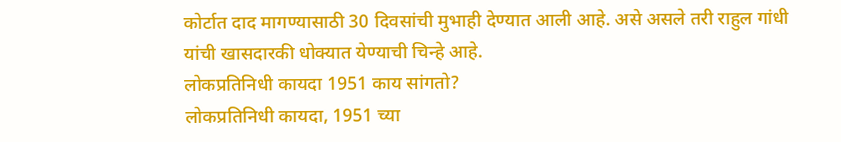कोर्टात दाद मागण्यासाठी 30 दिवसांची मुभाही देण्यात आली आहे. असे असले तरी राहुल गांधी यांची खासदारकी धोक्यात येण्याची चिन्हे आहे.
लोकप्रतिनिधी कायदा 1951 काय सांगतो?
लोकप्रतिनिधी कायदा, 1951 च्या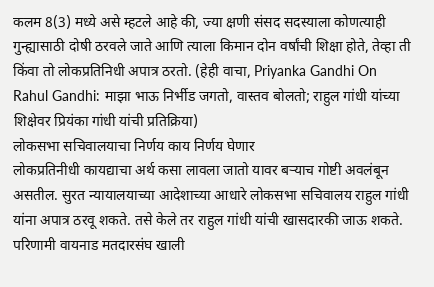कलम 8(3) मध्ये असे म्हटले आहे की, ज्या क्षणी संसद सदस्याला कोणत्याही गुन्ह्यासाठी दोषी ठरवले जाते आणि त्याला किमान दोन वर्षांची शिक्षा होते, तेव्हा ती किंवा तो लोकप्रतिनिधी अपात्र ठरतो. (हेही वाचा, Priyanka Gandhi On Rahul Gandhi: माझा भाऊ निर्भीड जगतो, वास्तव बोलतो; राहुल गांधी यांच्या शिक्षेवर प्रियंका गांधी यांची प्रतिक्रिया)
लोकसभा सचिवालयाचा निर्णय काय निर्णय घेणार
लोकप्रतिनीधी कायद्याचा अर्थ कसा लावला जातो यावर बऱ्याच गोष्टी अवलंबून असतील. सुरत न्यायालयाच्या आदेशाच्या आधारे लोकसभा सचिवालय राहुल गांधी यांना अपात्र ठरवू शकते. तसे केले तर राहुल गांधी यांची खासदारकी जाऊ शकते. परिणामी वायनाड मतदारसंघ खाली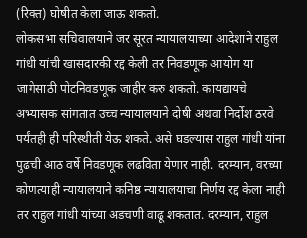(रिक्त) घोषीत केला जाऊ शकतो.
लोकसभा सचिवालयाने जर सूरत न्यायालयाच्या आदेशाने राहुल गांधी यांची खासदारकी रद्द केली तर निवडणूक आयोग या जागेसाठी पोटनिवडणूक जाहीर करु शकतो. कायद्यायचे अभ्यासक सांगतात उच्च न्यायालयाने दोषी अथवा निर्दोश ठरवे पर्यंतही ही परिस्थीती येऊ शकते. असे घडल्यास राहुल गांधी यांना पुढची आठ वर्षे निवडणूक लढविता येणार नाही. दरम्यान, वरच्या कोणत्याही न्यायालयाने कनिष्ठ न्यायालयाचा निर्णय रद्द केला नाही तर राहुल गांधी यांच्या अडचणी वाढू शकतात. दरम्यान, राहुल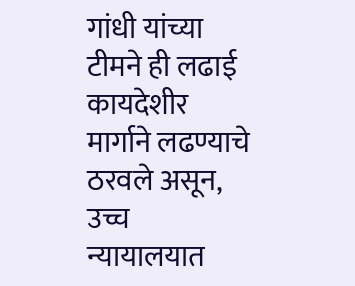गांधी यांच्या टीमने ही लढाई कायदेशीर मार्गाने लढण्याचे ठरवले असून, उच्च न्यायालयात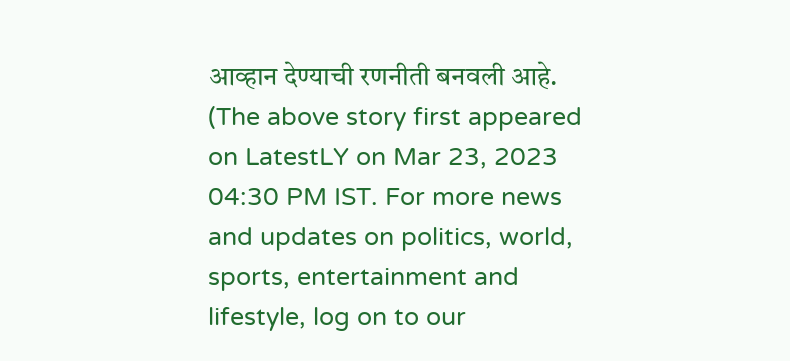आव्हान देण्याची रणनीती बनवली आहे.
(The above story first appeared on LatestLY on Mar 23, 2023 04:30 PM IST. For more news and updates on politics, world, sports, entertainment and lifestyle, log on to our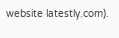website latestly.com).